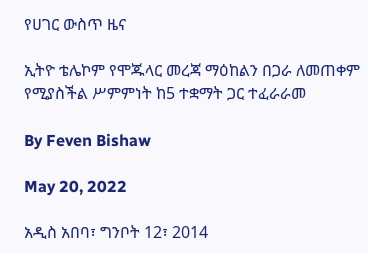የሀገር ውስጥ ዜና

ኢትዮ ቴሌኮም የሞጁላር መረጃ ማዕከልን በጋራ ለመጠቀም የሚያስችል ሥምምነት ከ5 ተቋማት ጋር ተፈራራመ

By Feven Bishaw

May 20, 2022

አዲስ አበባ፣ ግንቦት 12፣ 2014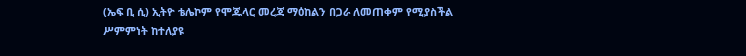(ኤፍ ቢ ሲ) ኢትዮ ቴሌኮም የሞጁላር መረጃ ማዕከልን በጋራ ለመጠቀም የሚያስችል ሥምምነት ከተለያዩ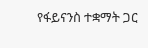የፋይናንስ ተቋማት ጋር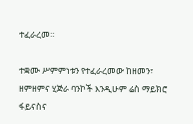ተፈራረመ።

ተቋሙ ሥምምነቱን የተፈራረመው ከዘመን፣ ዘምዘምና ሂጅራ ባንኮች እንዲሁም ሬስ ማይክሮ ፋይናስና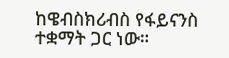ከዌብስክሪብስ የፋይናንስ ተቋማት ጋር ነው።